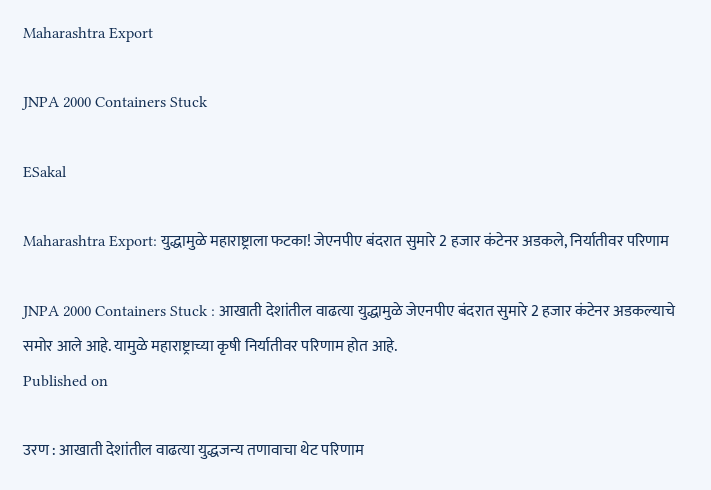Maharashtra Export

JNPA 2000 Containers Stuck

ESakal

Maharashtra Export: युद्धामुळे महाराष्ट्राला फटका! जेएनपीए बंदरात सुमारे 2 हजार कंटेनर अडकले, निर्यातीवर परिणाम

JNPA 2000 Containers Stuck : आखाती देशांतील वाढत्या युद्धामुळे जेएनपीए बंदरात सुमारे 2 हजार कंटेनर अडकल्याचे समोर आले आहे. यामुळे महाराष्ट्राच्या कृषी निर्यातीवर परिणाम होत आहे.
Published on

उरण : आखाती देशांतील वाढत्या युद्धजन्य तणावाचा थेट परिणाम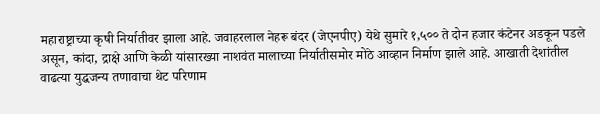महाराष्ट्राच्या कृषी निर्यातीवर झाला आहे. जवाहरलाल नेहरू बंदर (जेएनपीए) येथे सुमारे १,५०० ते दोन हजार कंटेनर अडकून पडले असून, कांदा, द्राक्षे आणि केळी यांसारख्या नाशवंत मालाच्या निर्यातीसमोर मोठे आव्हान निर्माण झाले आहे. आखाती देशांतील वाढत्या युद्धजन्य तणावाचा थेट परिणाम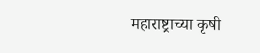महाराष्ट्राच्या कृषी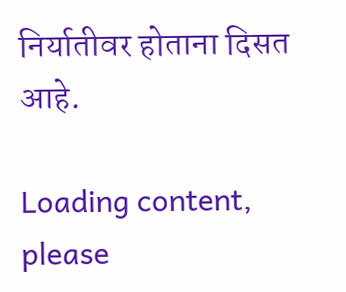निर्यातीवर होताना दिसत आहे.

Loading content, please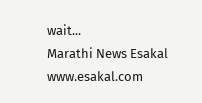wait...
Marathi News Esakal
www.esakal.com